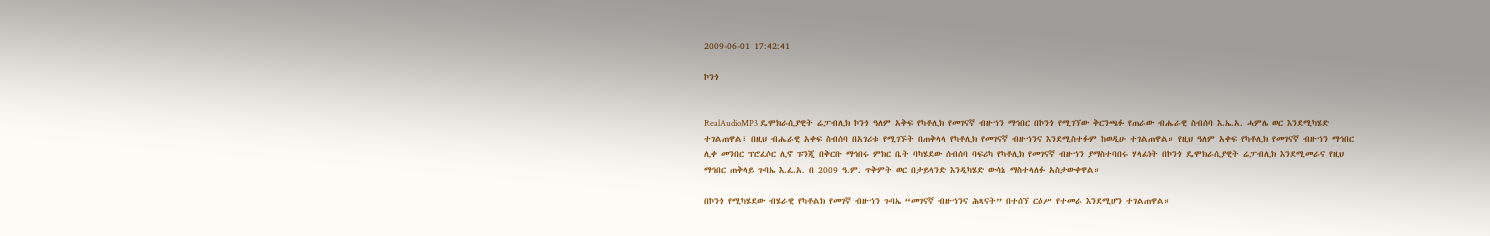2009-06-01 17:42:41

ኮንጎ


RealAudioMP3 ዴሞክራሲያዊት ሬፓብሊክ ኮንጎ ዓለም አቅፍ የካቶሊክ የመገናኛ ብዙኀን ማኅበር በኮንጎ የሚገኘው ቅርንጫፉ የጠራው ብሔራዊ ስብሰባ እ.ኤ.አ. ሓምሌ ወር እንደሚካሄድ ተገልጠዋል፣ በዚህ ብሔራዊ አቀፍ ስብሰባ በአገሪቱ የሚገኙት በጠቅላላ የካቶሊክ የመገናኛ ብዙኀንና እንደሚስተፉም ከወዲሁ ተገልጠዋል። የዚህ ዓለም አቀፍ የካቶሊክ የመገናኛ ብዙኀን ማኅበር ሊቀ መንበር ፕሮፈሶር ሊኖ ፑንጂ በቅርቡ ማኅበሩ ምክር ቤት ባካሄደው ሰብሰባ ባፍሪካ የካቶሊክ የመገናኛ ብዙኀን ያማስተባበሩ ሃላፊነት በኮንጎ ዴሞክራሲያዊት ሬፓብሊክ እንደሚመራና የዚህ ማኅበር ጠቅላይ ጉባኤ እ.ፈ.አ. በ 2009 ዓ.ም. ጥቅምት ወር በታይላንድ እንዲካሄድ ውሳኔ ማስተላለፉ አስታውቀዋል።

በኮንጎ የሚካሄደው ብሄራዊ የካቶልክ የመገኛ ብዙኀን ጉባኤ “መገናኛ ብዙኀንና ሕጻናት” በተሰኘ ርዕሥ የተመራ እንደሚሆን ተገልጠዋል።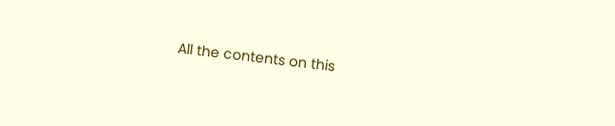All the contents on this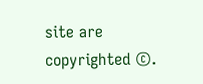site are copyrighted ©.